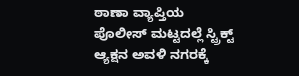ಠಾಣಾ ವ್ಯಾಪ್ತಿಯ ಪೊಲೀಸ್ ಮಟ್ಟದಲ್ಲೆ ಸ್ಟ್ರಿಕ್ಟ್ ಆ್ಯಕ್ಷನ ಅವಳಿ ನಗರಕ್ಕೆ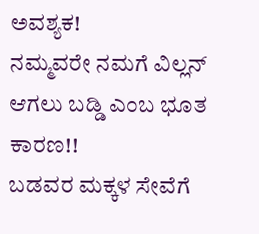ಅವಶ್ಯಕ!
ನಮ್ಮವರೇ ನಮಗೆ ವಿಲ್ಲನ್ ಆಗಲು ಬಡ್ಡಿ ಎಂಬ ಭೂತ ಕಾರಣ!!
ಬಡವರ ಮಕ್ಕಳ ಸೇವೆಗೆ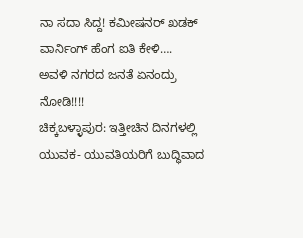ನಾ ಸದಾ ಸಿದ್ದ! ಕಮೀಷನರ್ ಖಡಕ್ ವಾರ್ನಿಂಗ್ ಹೆಂಗ ಐತಿ ಕೇಳಿ….
ಅವಳಿ ನಗರದ ಜನತೆ ಏನಂದ್ರು ನೋಡಿ!!!!
ಚಿಕ್ಕಬಳ್ಳಾಪುರ: ಇತ್ತೀಚಿನ ದಿನಗಳಲ್ಲಿ ಯುವಕ- ಯುವತಿಯರಿಗೆ ಬುದ್ಧಿವಾದ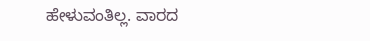ಹೇಳುವಂತಿಲ್ಲ. ವಾರದ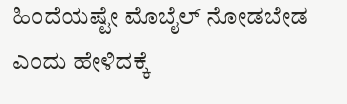ಹಿಂದೆಯಷ್ಟೇ ಮೊಬೈಲ್ ನೋಡಬೇಡ ಎಂದು ಹೇಳಿದಕ್ಕೆ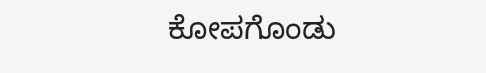ಕೋಪಗೊಂಡು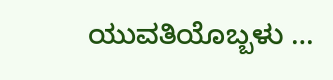ಯುವತಿಯೊಬ್ಬಳು …